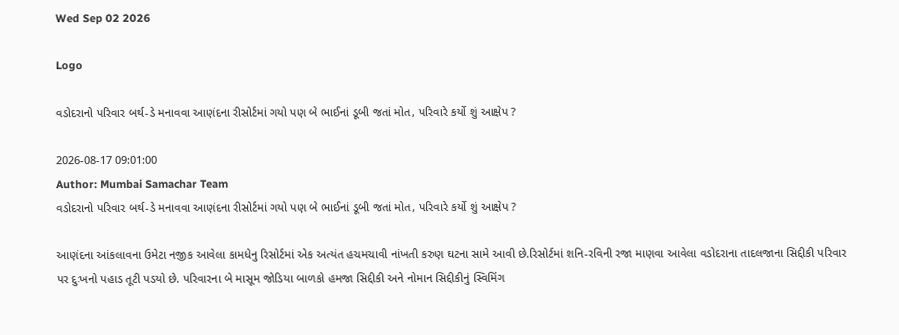Wed Sep 02 2026

Logo

વડોદરાનો પરિવાર બર્થ-ડે મનાવવા આણંદના રીસોર્ટમાં ગયો પણ બે ભાઈનાં ડૂબી જતાં મોત, પરિવારે કર્યો શું આક્ષેપ ?

2026-08-17 09:01:00
Author: Mumbai Samachar Team
વડોદરાનો પરિવાર બર્થ-ડે મનાવવા આણંદના રીસોર્ટમાં ગયો પણ બે ભાઈનાં ડૂબી જતાં મોત, પરિવારે કર્યો શું આક્ષેપ ?

આણંદના આંકલાવના ઉમેટા નજીક આવેલા કામધેનુ રિસોર્ટમાં એક અત્યંત હચમચાવી નાંખતી કરુણ ઘટના સામે આવી છે.રિસોર્ટમાં શનિ-રવિની રજા માણવા આવેલા વડોદરાના તાદલજાના સિદ્દીકી પરિવાર પર દુઃખનો પહાડ તૂટી પડયો છે. પરિવારના બે માસૂમ જોડિયા બાળકો હમજા સિદ્દીકી અને નોમાન સિદ્દીકીનું સ્વિમિંગ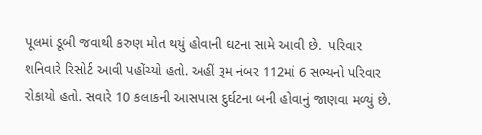પૂલમાં ડૂબી જવાથી કરુણ મોત થયું હોવાની ઘટના સામે આવી છે.  પરિવાર શનિવારે રિસોર્ટ આવી પહોંચ્યો હતો. અહીં રૂમ નંબર 112માં 6 સભ્યનો પરિવાર રોકાયો હતો. સવારે 10 કલાકની આસપાસ દુર્ઘટના બની હોવાનું જાણવા મળ્યું છે.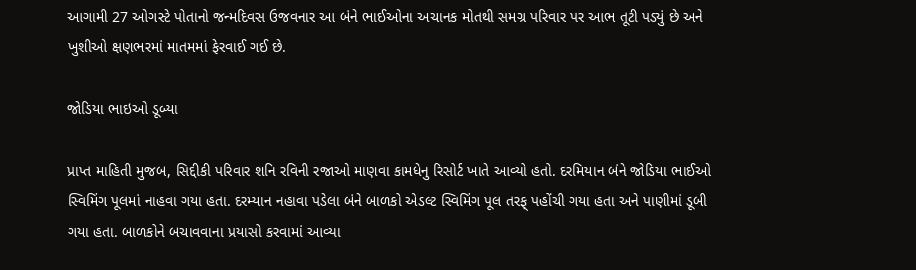આગામી 27 ઓગસ્ટે પોતાનો જન્મદિવસ ઉજવનાર આ બંને ભાઈઓના અચાનક મોતથી સમગ્ર પરિવાર પર આભ તૂટી પડ્યું છે અને ખુશીઓ ક્ષણભરમાં માતમમાં ફેરવાઈ ગઈ છે.

જોડિયા ભાઇઓ ડૂબ્યા

પ્રાપ્ત માહિતી મુજબ, સિદ્દીકી પરિવાર શનિ રવિની રજાઓ માણવા કામધેનુ રિસોર્ટ ખાતે આવ્યો હતો. દરમિયાન બંને જોડિયા ભાઈઓ સ્વિમિંગ પૂલમાં નાહવા ગયા હતા. દરમ્યાન નહાવા પડેલા બંને બાળકો એડલ્ટ સ્વિમિંગ પૂલ તરફ્ પહોંચી ગયા હતા અને પાણીમાં ડૂબી ગયા હતા. બાળકોને બચાવવાના પ્રયાસો કરવામાં આવ્યા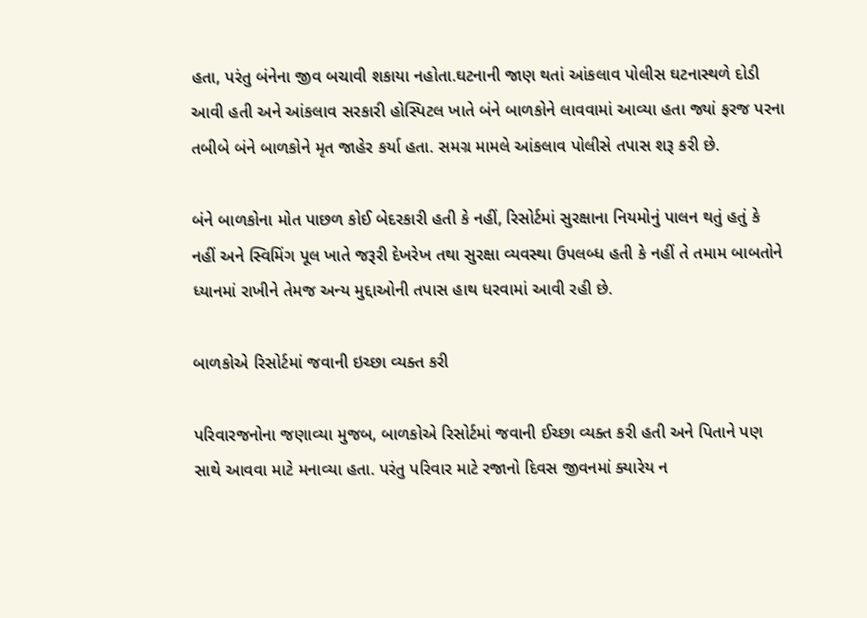હતા, પરંતુ બંનેના જીવ બચાવી શકાયા નહોતા.ઘટનાની જાણ થતાં આંકલાવ પોલીસ ઘટનાસ્થળે દોડી આવી હતી અને આંકલાવ સરકારી હોસ્પિટલ ખાતે બંને બાળકોને લાવવામાં આવ્યા હતા જ્યાં ફરજ પરના તબીબે બંને બાળકોને મૃત જાહેર કર્યા હતા. સમગ્ર મામલે આંકલાવ પોલીસે તપાસ શરૂ કરી છે.

બંને બાળકોના મોત પાછળ કોઈ બેદરકારી હતી કે નહીં, રિસોર્ટમાં સુરક્ષાના નિયમોનું પાલન થતું હતું કે નહીં અને સ્વિમિંગ પૂલ ખાતે જરૂરી દેખરેખ તથા સુરક્ષા વ્યવસ્થા ઉપલબ્ધ હતી કે નહીં તે તમામ બાબતોને ધ્યાનમાં રાખીને તેમજ અન્ય મુદ્દાઓની તપાસ હાથ ધરવામાં આવી રહી છે.

બાળકોએ રિસોર્ટમાં જવાની ઇચ્છા વ્યક્ત કરી

પરિવારજનોના જણાવ્યા મુજબ, બાળકોએ રિસોર્ટમાં જવાની ઈચ્છા વ્યક્ત કરી હતી અને પિતાને પણ સાથે આવવા માટે મનાવ્યા હતા. પરંતુ પરિવાર માટે રજાનો દિવસ જીવનમાં ક્યારેય ન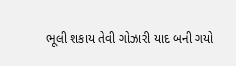ભૂલી શકાય તેવી ગોઝારી યાદ બની ગયો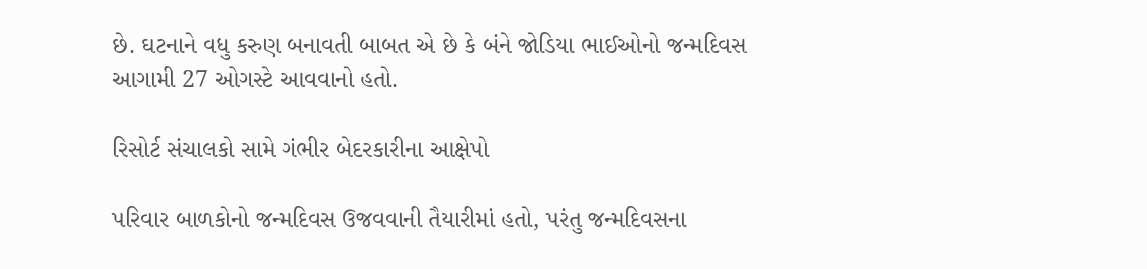છે. ઘટનાને વધુ કરુણ બનાવતી બાબત એ છે કે બંને જોડિયા ભાઈઓનો જન્મદિવસ આગામી 27 ઓગસ્ટે આવવાનો હતો.

રિસોર્ટ સંચાલકો સામે ગંભીર બેદરકારીના આક્ષેપો

પરિવાર બાળકોનો જન્મદિવસ ઉજવવાની તૈયારીમાં હતો, પરંતુ જન્મદિવસના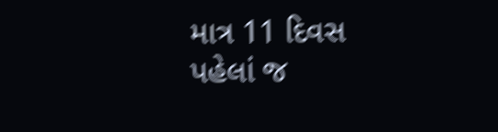માત્ર 11 દિવસ પહેલાં જ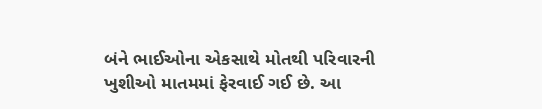બંને ભાઈઓના એકસાથે મોતથી પરિવારની ખુશીઓ માતમમાં ફેરવાઈ ગઈ છે. આ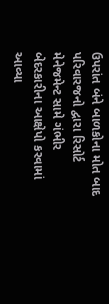ઉપરાંત બંને બાળકોના મોત બાદ પરિવારજનો દ્વારા રિસોર્ટ મેનેજમેન્ટ સામે ગંભીર બેદરકારીના આક્ષેપો કરવામાં આવ્યા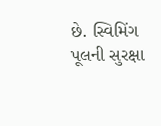છે. સ્વિમિંગ પૂલની સુરક્ષા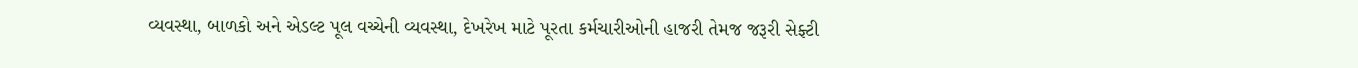વ્યવસ્થા, બાળકો અને એડલ્ટ પૂલ વચ્ચેની વ્યવસ્થા, દેખરેખ માટે પૂરતા કર્મચારીઓની હાજરી તેમજ જરૂરી સેફ્ટી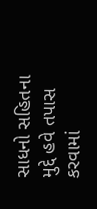સાધનો સહિતના મુદ્દે હવે તપાસ કરવામાં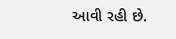આવી રહી છે.